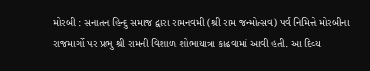મોરબી : સનાતન હિન્દુ સમાજ દ્વારા રામનવમી (શ્રી રામ જન્મોત્સવ) પર્વ નિમિત્તે મોરબીના રાજમાર્ગો પર પ્રભુ શ્રી રામની વિશાળ શોભાયાત્રા કાઢવામાં આવી હતી. આ દિવ્ય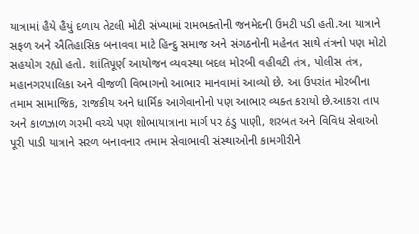યાત્રામાં હૈયે હૈયું દળાય તેટલી મોટી સંખ્યામાં રામભક્તોની જનમેદની ઉમટી પડી હતી.આ યાત્રાને સફળ અને ઐતિહાસિક બનાવવા માટે હિન્દુ સમાજ અને સંગઠનોની મહેનત સાથે તંત્રનો પણ મોટો સહયોગ રહ્યો હતો. શાંતિપૂર્ણ આયોજન વ્યવસ્થા બદલ મોરબી વહીવટી તંત્ર, પોલીસ તંત્ર, મહાનગરપાલિકા અને વીજળી વિભાગનો આભાર માનવામાં આવ્યો છે. આ ઉપરાંત મોરબીના તમામ સામાજિક, રાજકીય અને ધાર્મિક આગેવાનોનો પણ આભાર વ્યક્ત કરાયો છે.આકરા તાપ અને કાળઝાળ ગરમી વચ્ચે પણ શોભાયાત્રાના માર્ગ પર ઠંડુ પાણી, શરબત અને વિવિધ સેવાઓ પૂરી પાડી યાત્રાને સરળ બનાવનાર તમામ સેવાભાવી સંસ્થાઓની કામગીરીને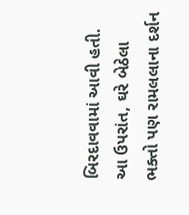બિરદાવવામાં આવી હતી. આ ઉપરાંત, ઘરે બેઠેલા ભક્તો પણ રામલલાના દર્શન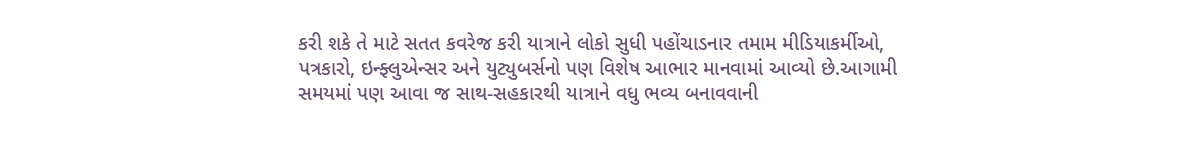કરી શકે તે માટે સતત કવરેજ કરી યાત્રાને લોકો સુધી પહોંચાડનાર તમામ મીડિયાકર્મીઓ, પત્રકારો, ઇન્ફ્લુએન્સર અને યુટ્યુબર્સનો પણ વિશેષ આભાર માનવામાં આવ્યો છે.આગામી સમયમાં પણ આવા જ સાથ-સહકારથી યાત્રાને વધુ ભવ્ય બનાવવાની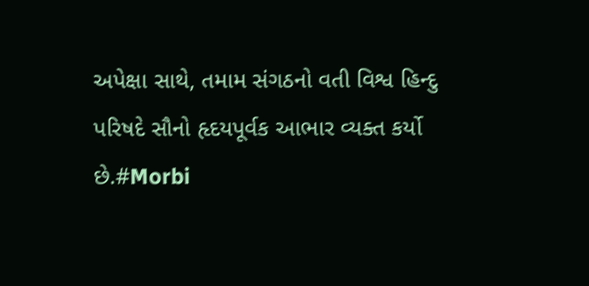અપેક્ષા સાથે, તમામ સંગઠનો વતી વિશ્વ હિન્દુ પરિષદે સૌનો હૃદયપૂર્વક આભાર વ્યક્ત કર્યો છે.#Morbi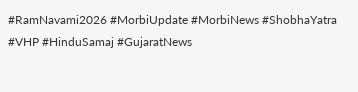#RamNavami2026 #MorbiUpdate #MorbiNews #ShobhaYatra #VHP #HinduSamaj #GujaratNews